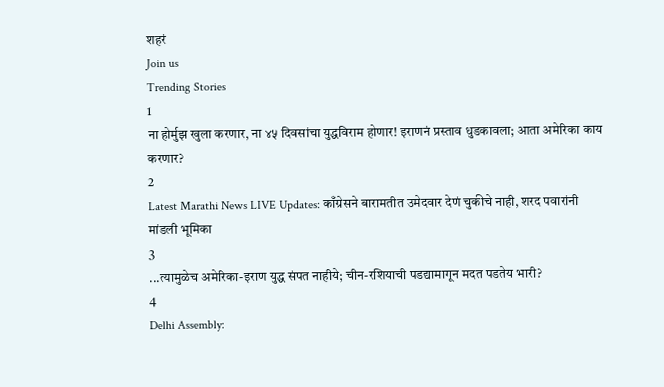शहरं
Join us
Trending Stories
1
ना होर्मुझ खुला करणार, ना ४५ दिवसांचा युद्धविराम होणार! इराणनं प्रस्ताव धुडकावला; आता अमेरिका काय करणार?
2
Latest Marathi News LIVE Updates: काँग्रेसने बारामतीत उमेदवार देणं चुकीचे नाही, शरद पवारांनी मांडली भूमिका
3
...त्यामुळेच अमेरिका-इराण युद्ध संपत नाहीये; चीन-रशियाची पडद्यामागून मदत पडतेय भारी?
4
Delhi Assembly: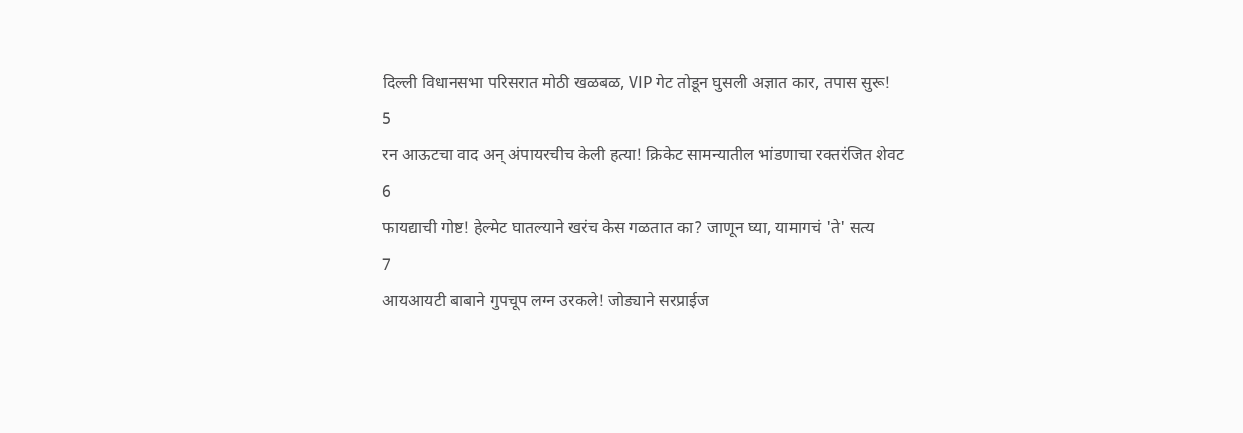दिल्ली विधानसभा परिसरात मोठी खळबळ, VIP गेट तोडून घुसली अज्ञात कार, तपास सुरू!
5
रन आऊटचा वाद अन् अंपायरचीच केली हत्या! क्रिकेट सामन्यातील भांडणाचा रक्तरंजित शेवट
6
फायद्याची गोष्ट! हेल्मेट घातल्याने खरंच केस गळतात का? जाणून घ्या, यामागचं 'ते' सत्य
7
आयआयटी बाबाने गुपचूप लग्न उरकले! जोड्याने सरप्राईज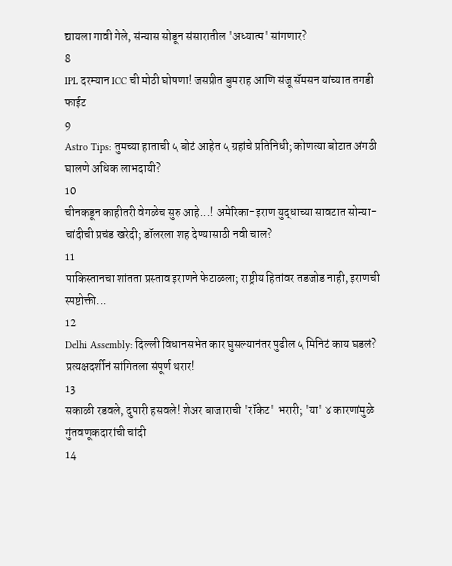द्यायला गावी गेले, संन्यास सोडून संसारातील 'अध्यात्म' सांगणार?
8
IPL दरम्यान ICC ची मोठी घोषणा! जसप्रीत बुमराह आणि संजू सॅमसन यांच्यात तगडी फाईट
9
Astro Tips: तुमच्या हाताची ५ बोटं आहेत ५ ग्रहांचे प्रतिनिधी; कोणत्या बोटात अंगठी घालणे अधिक लाभदायी?
10
चीनकडून काहीतरी वेगळेच सुरु आहे...! अमेरिका-इराण युद्धाच्या सावटात सोन्या-चांदीची प्रचंड खरेदी; डॉलरला शह देण्यासाठी नवी चाल?
11
पाकिस्तानचा शांतता प्रस्ताव इराणने फेटाळला; राष्ट्रीय हितांवर तडजोड नाही, इराणची स्पष्टोक्ती...
12
Delhi Assembly: दिल्ली विधानसभेत कार घुसल्यानंतर पुढील ५ मिनिटं काय घडलं? प्रत्यक्षदर्शीनं सांगितला संपूर्ण थरार!
13
सकाळी रडवले, दुपारी हसवले! शेअर बाजाराची 'रॉकेट' भरारी; 'या' ४ कारणांमुळे गुंतवणूकदारांची चांदी
14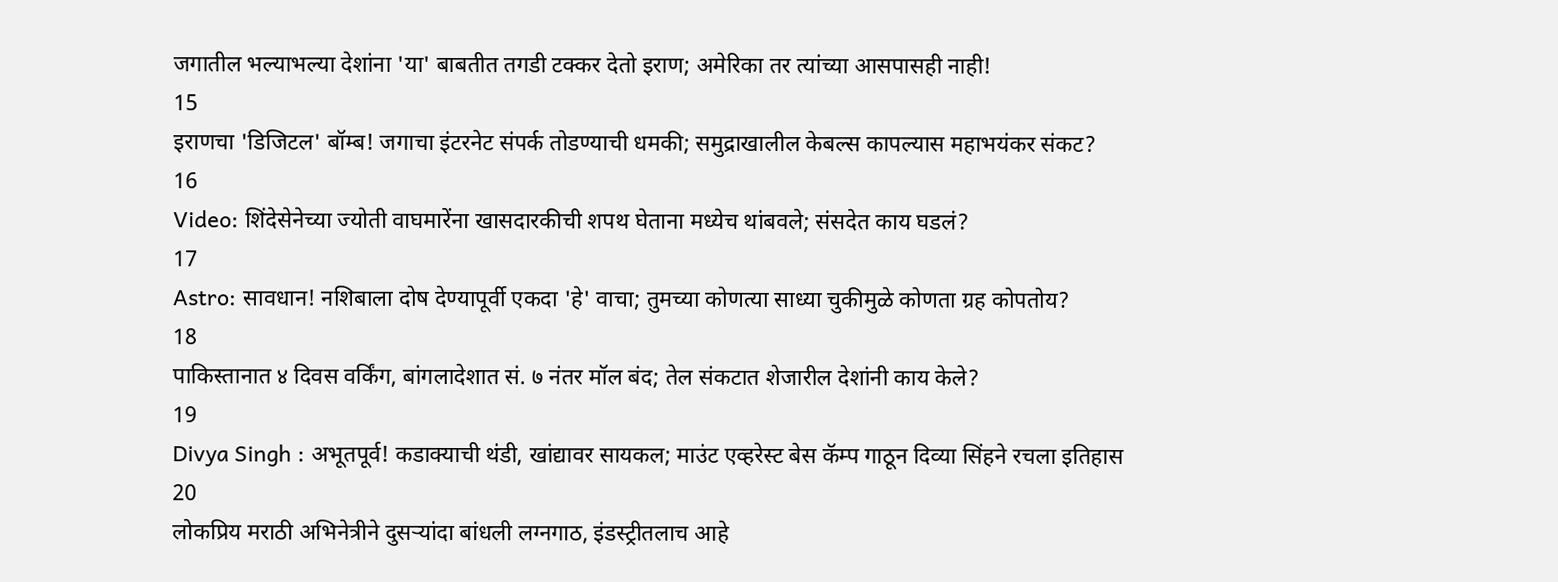जगातील भल्याभल्या देशांना 'या' बाबतीत तगडी टक्कर देतो इराण; अमेरिका तर त्यांच्या आसपासही नाही!
15
इराणचा 'डिजिटल' बॉम्ब! जगाचा इंटरनेट संपर्क तोडण्याची धमकी; समुद्राखालील केबल्स कापल्यास महाभयंकर संकट?
16
Video: शिंदेसेनेच्या ज्योती वाघमारेंना खासदारकीची शपथ घेताना मध्येच थांबवले; संसदेत काय घडलं?
17
Astro: सावधान! नशिबाला दोष देण्यापूर्वी एकदा 'हे' वाचा; तुमच्या कोणत्या साध्या चुकीमुळे कोणता ग्रह कोपतोय?
18
पाकिस्तानात ४ दिवस वर्किंग, बांगलादेशात सं. ७ नंतर मॉल बंद; तेल संकटात शेजारील देशांनी काय केले?
19
Divya Singh : अभूतपूर्व! कडाक्याची थंडी, खांद्यावर सायकल; माउंट एव्हरेस्ट बेस कॅम्प गाठून दिव्या सिंहने रचला इतिहास
20
लोकप्रिय मराठी अभिनेत्रीने दुसऱ्यांदा बांधली लग्नगाठ, इंडस्ट्रीतलाच आहे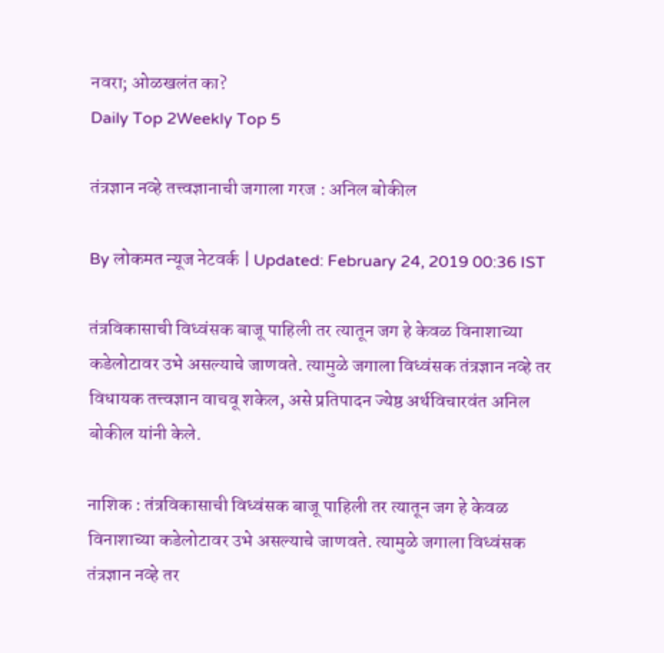नवरा; ओळखलंत का?
Daily Top 2Weekly Top 5

तंत्रज्ञान नव्हे तत्त्वज्ञानाची जगाला गरज : अनिल बोकील

By लोकमत न्यूज नेटवर्क | Updated: February 24, 2019 00:36 IST

तंत्रविकासाची विध्वंसक बाजू पाहिली तर त्यातून जग हे केवळ विनाशाच्या कडेलोटावर उभे असल्याचे जाणवते. त्यामुळे जगाला विध्वंसक तंत्रज्ञान नव्हे तर विधायक तत्त्वज्ञान वाचवू शकेल, असे प्रतिपादन ज्येष्ठ अर्थविचारवंत अनिल बोकील यांनी केले.

नाशिक : तंत्रविकासाची विध्वंसक बाजू पाहिली तर त्यातून जग हे केवळ विनाशाच्या कडेलोटावर उभे असल्याचे जाणवते. त्यामुळे जगाला विध्वंसक तंत्रज्ञान नव्हे तर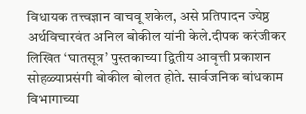विधायक तत्त्वज्ञान वाचवू शकेल, असे प्रतिपादन ज्येष्ठ अर्थविचारवंत अनिल बोकील यांनी केले.दीपक करंजीकर लिखित ‘घातसूत्र’ पुस्तकाच्या द्वितीय आवृत्ती प्रकाशन सोहळ्याप्रसंगी बोकील बोलत होते. सार्वजनिक बांधकाम विभागाच्या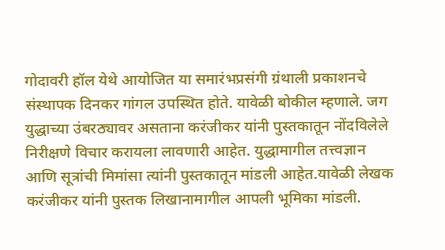गोदावरी हॉल येथे आयोजित या समारंभप्रसंगी ग्रंथाली प्रकाशनचे संस्थापक दिनकर गांगल उपस्थित होते. यावेळी बोकील म्हणाले. जग युद्धाच्या उंबरठ्यावर असताना करंजीकर यांनी पुस्तकातून नोंदविलेले निरीक्षणे विचार करायला लावणारी आहेत. युद्धामागील तत्त्वज्ञान आणि सूत्रांची मिमांसा त्यांनी पुस्तकातून मांडली आहेत.यावेळी लेखक करंजीकर यांनी पुस्तक लिखानामागील आपली भूमिका मांडली.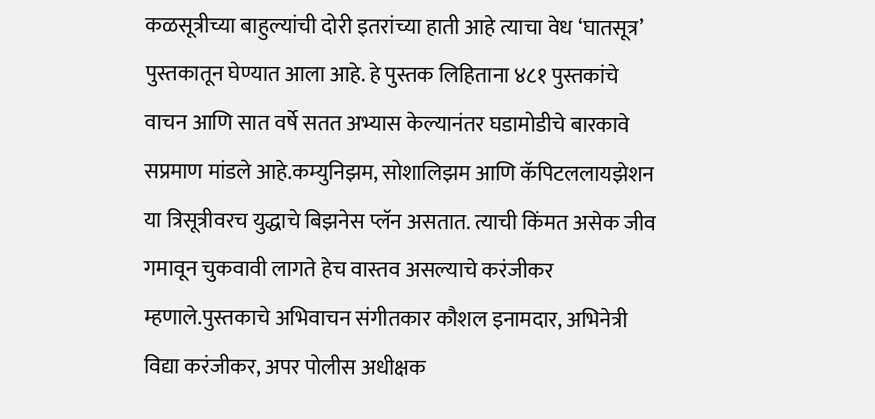कळसूत्रीच्या बाहुल्यांची दोरी इतरांच्या हाती आहे त्याचा वेध ‘घातसूत्र’ पुस्तकातून घेण्यात आला आहे. हे पुस्तक लिहिताना ४८१ पुस्तकांचे वाचन आणि सात वर्षे सतत अभ्यास केल्यानंतर घडामोडीचे बारकावे सप्रमाण मांडले आहे.कम्युनिझम, सोशालिझम आणि कॅपिटललायझेशन या त्रिसूत्रीवरच युद्धाचे बिझनेस प्लॅन असतात. त्याची किंमत असेक जीव गमावून चुकवावी लागते हेच वास्तव असल्याचे करंजीकर म्हणाले.पुस्तकाचे अभिवाचन संगीतकार कौशल इनामदार, अभिनेत्री विद्या करंजीकर, अपर पोलीस अधीक्षक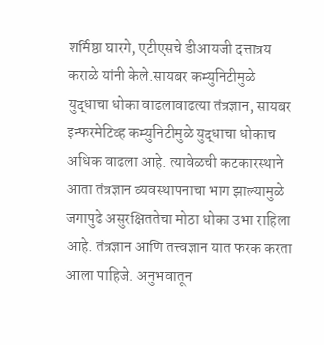शर्मिष्ठा घारगे, एटीएसचे डीआयजी दत्तात्रय कराळे यांनी केले.सायबर कम्युनिटीमुळे युद्धाचा धोका वाढलावाढत्या तंत्रज्ञान, सायबर इन्फरमेटिव्ह कम्युनिटीमुळे युद्धाचा धोकाच अधिक वाढला आहे. त्यावेळची कटकारस्थाने आता तंत्रज्ञान व्यवस्थापनाचा भाग झाल्यामुळे जगापुढे असुरक्षिततेचा मोठा धोका उभा राहिला आहे. तंत्रज्ञान आणि तत्त्वज्ञान यात फरक करता आला पाहिजे. अनुभवातून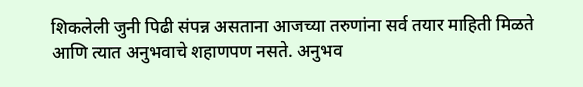शिकलेली जुनी पिढी संपन्न असताना आजच्या तरुणांना सर्व तयार माहिती मिळते आणि त्यात अनुभवाचे शहाणपण नसते. अनुभव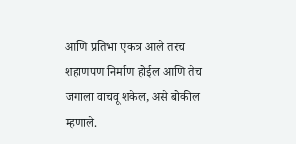आणि प्रतिभा एकत्र आले तरच शहाणपण निर्माण होईल आणि तेच जगाला वाचवू शकेल, असे बोकील म्हणाले.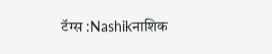टॅग्स :Nashikनाशिक